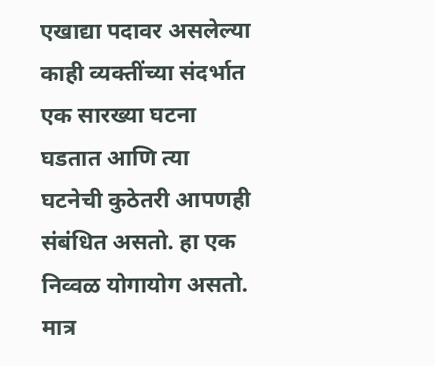एखाद्या पदावर असलेल्या काही व्यक्तींच्या संदर्भात एक सारख्या घटना घडतात आणि त्या घटनेची कुठेतरी आपणही संबंधित असतो. हा एक निव्वळ योगायोग असतो. मात्र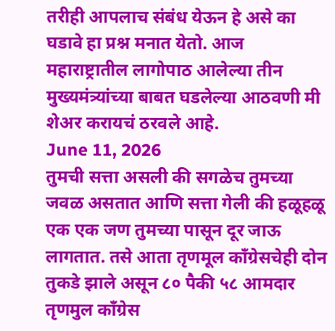तरीही आपलाच संबंध येऊन हे असे का घडावे हा प्रश्न मनात येतो. आज महाराष्ट्रातील लागोपाठ आलेल्या तीन मुख्यमंत्र्यांच्या बाबत घडलेल्या आठवणी मी शेअर करायचं ठरवले आहे.
June 11, 2026
तुमची सत्ता असली की सगळेच तुमच्या जवळ असतात आणि सत्ता गेली की हळूहळू एक एक जण तुमच्या पासून दूर जाऊ लागतात. तसे आता तृणमूल काँग्रेसचेही दोन तुकडे झाले असून ८० पैकी ५८ आमदार तृणमुल काँग्रेस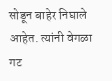सोडून बाहेर निघाले आहेत. त्यांनी वेगळा गट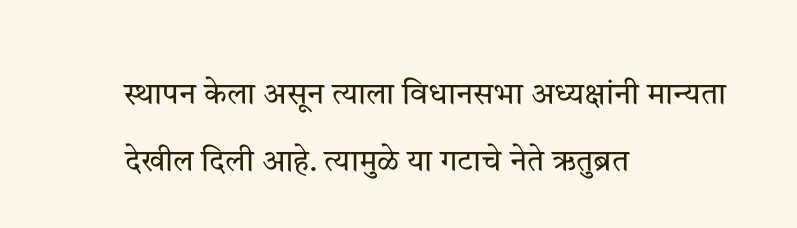स्थापन केला असून त्याला विधानसभा अध्यक्षांनी मान्यता देखील दिली आहे. त्यामुळे या गटाचे नेते ऋतुब्रत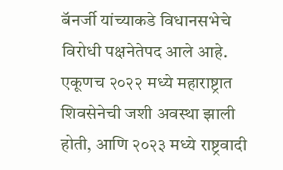बॅनर्जी यांच्याकडे विधानसभेचे विरोधी पक्षनेतेपद आले आहे. एकूणच २०२२ मध्ये महाराष्ट्रात शिवसेनेची जशी अवस्था झाली होती, आणि २०२३ मध्ये राष्ट्रवादी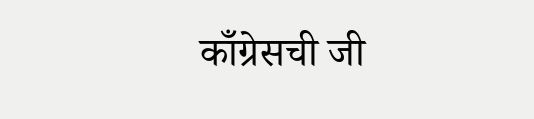काँग्रेसची जी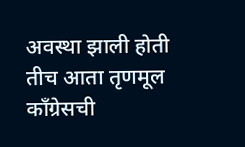अवस्था झाली होती तीच आता तृणमूल काँग्रेसची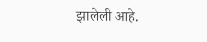झालेली आहे.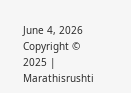June 4, 2026
Copyright © 2025 | Marathisrushti